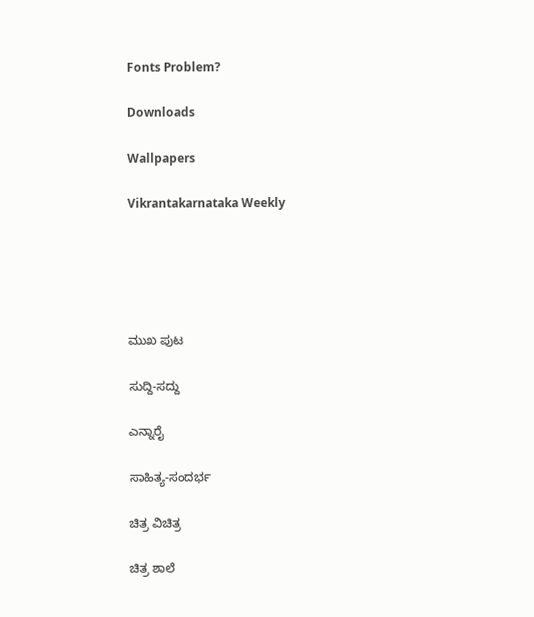Fonts Problem?

Downloads

Wallpapers

Vikrantakarnataka Weekly





ಮುಖ ಪುಟ

ಸುದ್ದಿ-ಸದ್ದು

ಎನ್ನಾರೈ

ಸಾಹಿತ್ಯ-ಸಂದರ್ಭ

ಚಿತ್ರ ವಿಚಿತ್ರ

ಚಿತ್ರ ಶಾಲೆ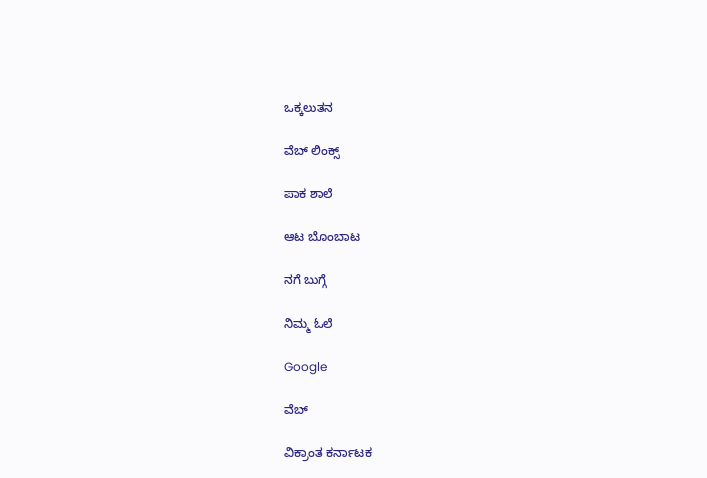ಒಕ್ಕಲುತನ

ವೆಬ್ ಲಿಂಕ್ಸ್

ಪಾಕ ಶಾಲೆ

ಆಟ ಬೊಂಬಾಟ

ನಗೆ ಬುಗ್ಗೆ

ನಿಮ್ಮ ಓಲೆ

Google

ವೆಬ್

ವಿಕ್ರಾಂತ ಕರ್ನಾಟಕ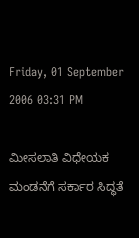Friday, 01 September 2006 03:31 PM

ಮೀಸಲಾತಿ ವಿಧೇಯಕ ಮಂಡನೆಗೆ ಸರ್ಕಾರ ಸಿದ್ಧತೆ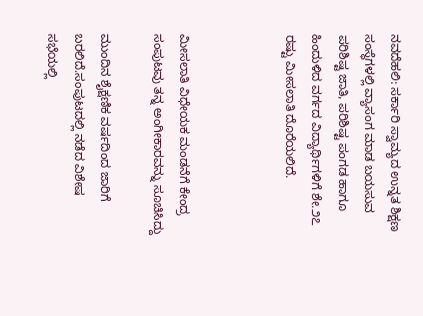ನವದೆಹಲಿ: ಸರ್ಕಾರಿ ಸ್ವಾಮ್ಯದ ಉನ್ನತ ಶಿಕ್ಷಣ ಸಂಸ್ಥೆಗಳಲ್ಲಿ ವ್ಯಾಸಂಗ ಮಾಡ ಬಯಸುವ ಪರಿಶಿಷ್ಟ ಜಾತಿ, ಪರಿಶಿಷ್ಟ ಪಂಗಡ ಹಾಗೂ ಹಿಂದುಳಿದ ವರ್ಗದ ವಿದ್ಯಾರ್ಥಿಗಳಿಗೆ ಶೇ.೨೭ ರಷ್ಟು ಮೀಸಲಾತಿ ದೊರೆಯಲಿದೆ.



ಮೀಸಲಾತಿ ವಿಧೇಯಕ ಮಂಡನೆಗೆ ಕೇಂದ್ರ ಸಂಪುಟವು ತನ್ನ ಅಂಗೀಕಾರವನ್ನು ಸೂಚಿಸಿದ್ದು

ಮುಂದಿನ ಶೈಕ್ಷಣಿಕ ವರ್ಷದಿಂದ ಜಾರಿಗೆ ಬರಲಿದೆ.ಸಂಪುಟದಲ್ಲಿ ನಡೆದ ವಿಶೇಷ ಸಭೆಯಲ್ಲಿ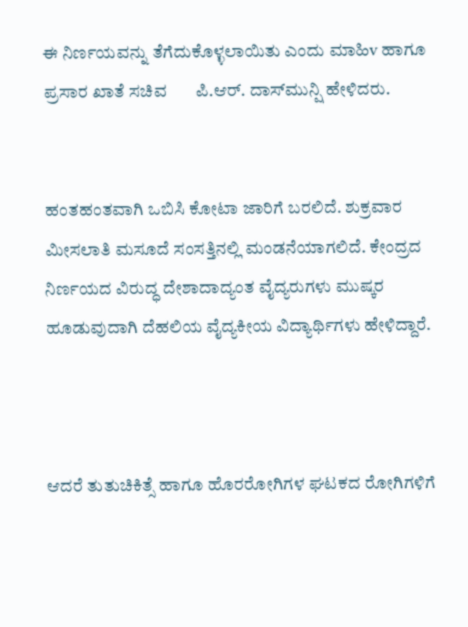ಈ ನಿರ್ಣಯವನ್ನು ತೆಗೆದುಕೊಳ್ಳಲಾಯಿತು ಎಂದು ಮಾಹಿv ಹಾಗೂ ಪ್ರಸಾರ ಖಾತೆ ಸಚಿವ       ಪಿ.ಆರ್. ದಾಸ್‌ಮುನ್ಷಿ ಹೇಳಿದರು.


ಹಂತಹಂತವಾಗಿ ಒಬಿಸಿ ಕೋಟಾ ಜಾರಿಗೆ ಬರಲಿದೆ. ಶುಕ್ರವಾರ ಮೀಸಲಾತಿ ಮಸೂದೆ ಸಂಸತ್ತಿನಲ್ಲಿ ಮಂಡನೆಯಾಗಲಿದೆ. ಕೇಂದ್ರದ ನಿರ್ಣಯದ ವಿರುದ್ಧ ದೇಶಾದಾದ್ಯಂತ ವೈದ್ಯರುಗಳು ಮುಷ್ಕರ ಹೂಡುವುದಾಗಿ ದೆಹಲಿಯ ವೈದ್ಯಕೀಯ ವಿದ್ಯಾರ್ಥಿಗಳು ಹೇಳಿದ್ದಾರೆ.



ಆದರೆ ತುತುಚಿಕಿತ್ಸೆ ಹಾಗೂ ಹೊರರೋಗಿಗಳ ಘಟಕದ ರೋಗಿಗಳಿಗೆ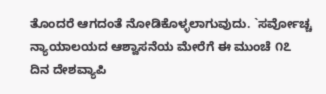ತೊಂದರೆ ಆಗದಂತೆ ನೋಡಿಕೊಳ್ಳಲಾಗುವುದು. `ಸರ್ವೋಚ್ಚ ನ್ಯಾಯಾಲಯದ ಆಶ್ವಾಸನೆಯ ಮೇರೆಗೆ ಈ ಮುಂಚೆ ೧೭ ದಿನ ದೇಶವ್ಯಾಪಿ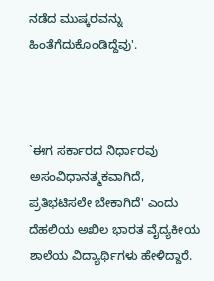ನಡೆದ ಮುಷ್ಕರವನ್ನು ಹಿಂತೆಗೆದುಕೊಂಡಿದ್ದೆವು'.



`ಈಗ ಸರ್ಕಾರದ ನಿರ್ಧಾರವು ಅಸಂವಿಧಾನತ್ಮಕವಾಗಿದೆ, ಪ್ರತಿಭಟಿಸಲೇ ಬೇಕಾಗಿದೆ' ಎಂದು ದೆಹಲಿಯ ಅಖಿಲ ಭಾರತ ವೈದ್ಯಕೀಯ ಶಾಲೆಯ ವಿದ್ಯಾರ್ಥಿಗಳು ಹೇಳಿದ್ದಾರೆ.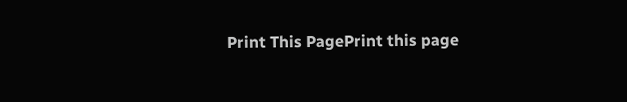Print This PagePrint this page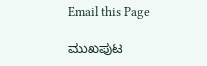Email this Page

ಮುಖಪುಟ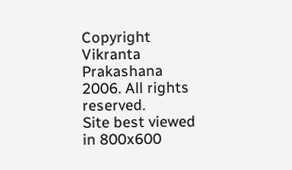Copyright Vikranta Prakashana 2006. All rights reserved.
Site best viewed in 800x600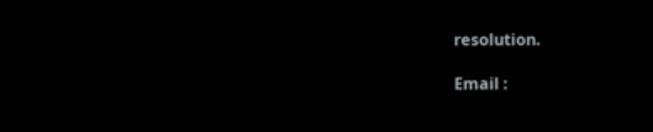resolution.

Email :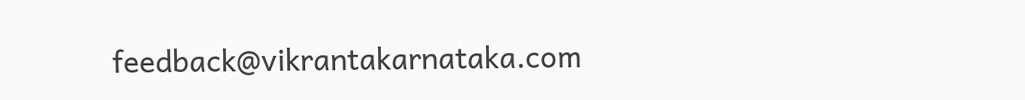feedback@vikrantakarnataka.com